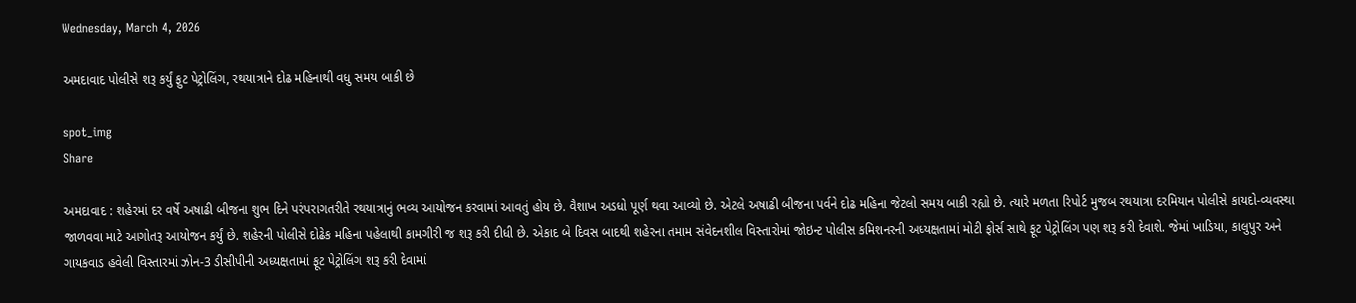Wednesday, March 4, 2026

અમદાવાદ પોલીસે શરૂ કર્યું ફુટ પેટ્રોલિંગ, રથયાત્રાને દોઢ મહિનાથી વધુ સમય બાકી છે

spot_img
Share

અમદાવાદ : શહેરમાં દર વર્ષે અષાઢી બીજના શુભ દિને પરંપરાગતરીતે રથયાત્રાનું ભવ્ય આયોજન કરવામાં આવતું હોય છે. વૈશાખ અડધો પૂર્ણ થવા આવ્યો છે. એટલે અષાઢી બીજના પર્વને દોઢ મહિના જેટલો સમય બાકી રહ્યો છે. ત્યારે મળતા રિપોર્ટ મુજબ રથયાત્રા દરમિયાન પોલીસે કાયદો-વ્યવસ્થા જાળવવા માટે આગોતરૂ આયોજન કર્યું છે. શહેરની પોલીસે દોઢેક મહિના પહેલાથી કામગીરી જ શરૂ કરી દીધી છે. એકાદ બે દિવસ બાદથી શહેરના તમામ સંવેદનશીલ વિસ્તારોમાં જોઇન્ટ પોલીસ કમિશનરની અધ્યક્ષતામાં મોટી ફોર્સ સાથે ફૂટ પેટ્રોલિંગ પણ શરૂ કરી દેવાશે. જેમાં ખાડિયા, કાલુપુર અને ગાયકવાડ હવેલી વિસ્તારમાં ઝોન-3 ડીસીપીની અધ્યક્ષતામાં ફૂટ પેટ્રોલિંગ શરૂ કરી દેવામાં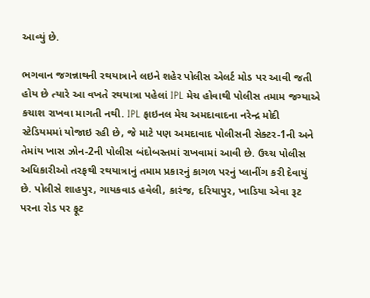આવ્યું છે.

ભગવાન જગન્નાથની રથયાત્રાને લઇને શહેર પોલીસ એલર્ટ મોડ પર આવી જતી હોય છે ત્યારે આ વખતે રથયાત્રા પહેલાં IPL મેચ હોવાથી પોલીસ તમામ જગ્યાએ કચાશ રાખવા માગતી નથી. IPL ફાઇનલ મેચ અમદાવાદના નરેન્દ્ર મોદી સ્ટેડિયમમાં યોજાઇ રહી છે, જે માટે પણ અમદાવાદ પોલીસની સેક્ટર-1ની અને તેમાંય ખાસ ઝોન-2ની પોલીસ બંદોબસ્તમાં રાખવામાં આવી છે. ઉચ્ચ પોલીસ અધિકારીઓ તરફથી રથયાત્રાનું તમામ પ્રકારનું કાગળ પરનું પ્લાનીંગ કરી દેવાયું છે. પોલીસે શાહપુર, ગાયકવાડ હવેલી, કારંજ, દરિયાપુર, ખાડિયા એવા રૂટ પરના રોડ પર ફૂટ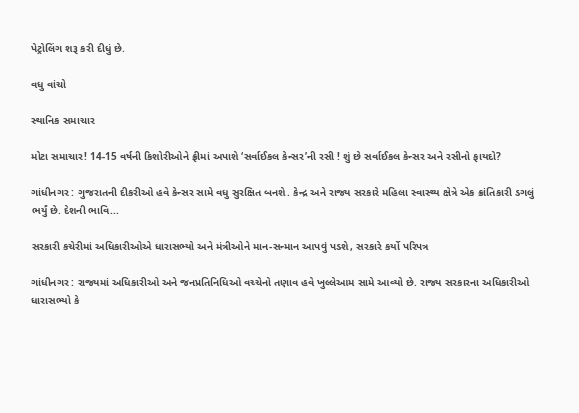પેટ્રોલિંગ શરૂ કરી દીધું છે.

વધુ વાંચો

સ્થાનિક સમાચાર

મોટા સમાચાર! 14-15 વર્ષની કિશોરીઓને ફ્રીમાં અપાશે ‘સર્વાઈકલ કેન્સર’ની રસી ! શું છે સર્વાઈકલ કેન્સર અને રસીનો ફાયદો?

ગાંધીનગર : ગુજરાતની દીકરીઓ હવે કેન્સર સામે વધુ સુરક્ષિત બનશે. કેન્દ્ર અને રાજ્ય સરકારે મહિલા સ્વાસ્થ્ય ક્ષેત્રે એક ક્રાંતિકારી ડગલું ભર્યું છે. દેશની ભાવિ...

સરકારી કચેરીમાં અધિકારીઓએ ધારાસભ્યો અને મંત્રીઓને માન-સન્માન આપવું પડશે, સરકારે કર્યો પરિપત્ર

ગાંધીનગર : રાજ્યમાં અધિકારીઓ અને જનપ્રતિનિધિઓ વચ્ચેનો તણાવ હવે ખુલ્લેઆમ સામે આવ્યો છે. રાજ્ય સરકારના અધિકારીઓ ધારાસભ્યો કે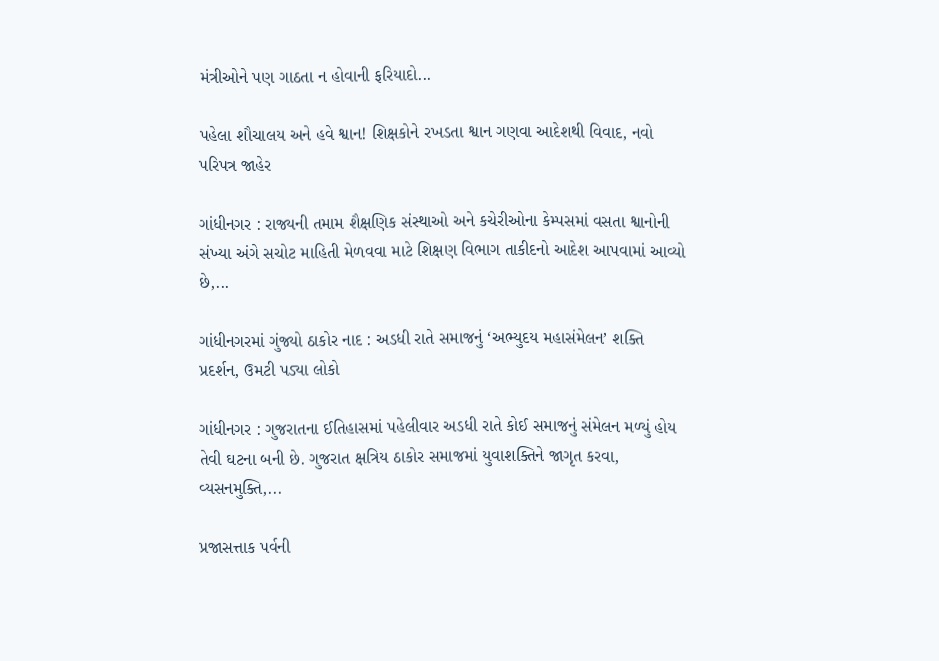મંત્રીઓને પણ ગાઠતા ન હોવાની ફરિયાદો...

પહેલા શૌચાલય અને હવે શ્વાન! શિક્ષકોને રખડતા શ્વાન ગણવા આદેશથી વિવાદ, નવો પરિપત્ર જાહેર

ગાંધીનગર : રાજ્યની તમામ શૈક્ષણિક સંસ્થાઓ અને કચેરીઓના કેમ્પસમાં વસતા શ્વાનોની સંખ્યા અંગે સચોટ માહિતી મેળવવા માટે શિક્ષણ વિભાગ તાકીદનો આદેશ આપવામાં આવ્યો છે,...

ગાંધીનગરમાં ગુંજ્યો ઠાકોર નાદ : અડધી રાતે સમાજનું ‘અભ્યુદય મહાસંમેલન’ શક્તિ પ્રદર્શન, ઉમટી પડ્યા લોકો

ગાંધીનગર : ગુજરાતના ઈતિહાસમાં પહેલીવાર અડધી રાતે કોઈ સમાજનું સંમેલન મળ્યું હોય તેવી ઘટના બની છે. ગુજરાત ક્ષત્રિય ઠાકોર સમાજમાં યુવાશક્તિને જાગૃત કરવા, વ્યસનમુક્તિ,...

પ્રજાસત્તાક પર્વની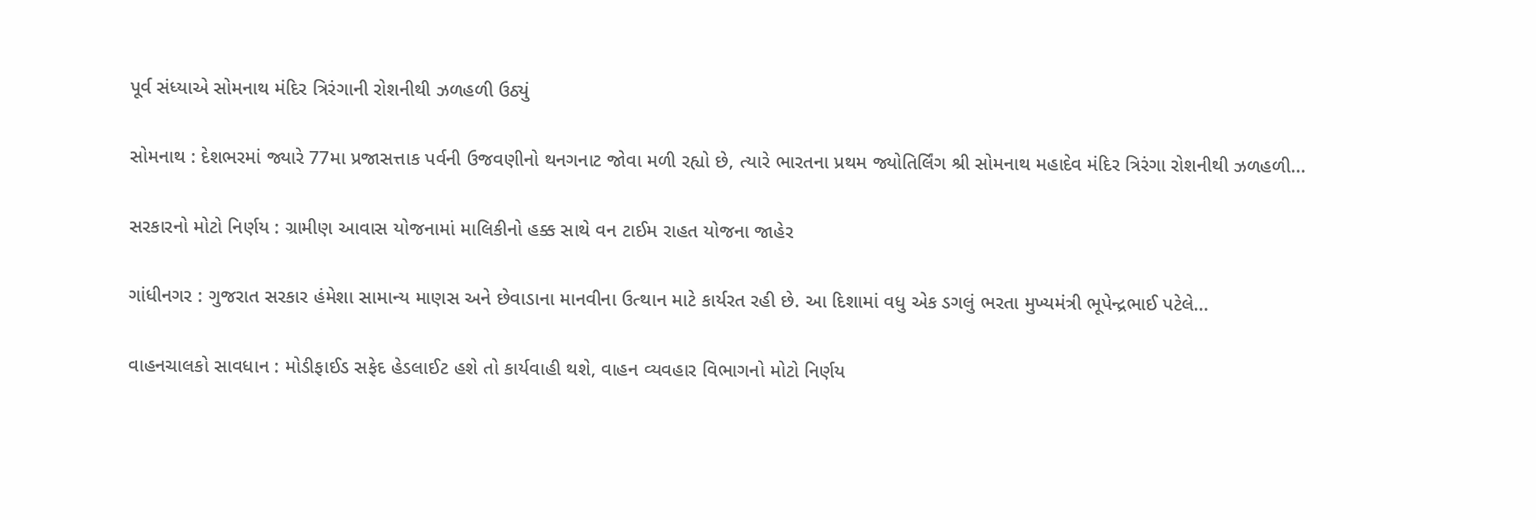પૂર્વ સંધ્યાએ સોમનાથ મંદિર ત્રિરંગાની રોશનીથી ઝળહળી ઉઠ્યું

સોમનાથ : દેશભરમાં જ્યારે 77મા પ્રજાસત્તાક પર્વની ઉજવણીનો થનગનાટ જોવા મળી રહ્યો છે, ત્યારે ભારતના પ્રથમ જ્યોતિર્લિંગ શ્રી સોમનાથ મહાદેવ મંદિર ત્રિરંગા રોશનીથી ઝળહળી...

સરકારનો મોટો નિર્ણય : ગ્રામીણ આવાસ યોજનામાં માલિકીનો હક્ક સાથે વન ટાઈમ રાહત યોજના જાહેર

ગાંધીનગર : ગુજરાત સરકાર હંમેશા સામાન્ય માણસ અને છેવાડાના માનવીના ઉત્થાન માટે કાર્યરત રહી છે. આ દિશામાં વધુ એક ડગલું ભરતા મુખ્યમંત્રી ભૂપેન્દ્રભાઈ પટેલે...

વાહનચાલકો સાવધાન : મોડીફાઈડ સફેદ હેડલાઈટ હશે તો કાર્યવાહી થશે, વાહન વ્યવહાર વિભાગનો મોટો નિર્ણય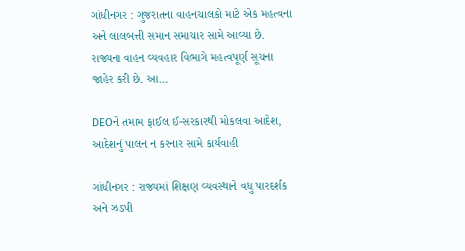ગાંધીનગર : ગુજરાતના વાહનચાલકો માટે એક મહત્વના અને લાલબત્તી સમાન સમાચાર સામે આવ્યા છે. રાજ્યના વાહન વ્યવહાર વિભાગે મહત્વપૂર્ણ સૂચના જાહેર કરી છે. આ...

DEOને તમામ ફાઈલ ઈ-સરકારથી મોકલવા આદેશ, આદેશનું પાલન ન કરનાર સામે કાર્યવાહી

ગાંધીનગર : રાજ્યમાં શિક્ષણ વ્યવસ્થાને વધુ પારદર્શક અને ઝડપી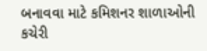બનાવવા માટે કમિશનર શાળાઓની કચેરી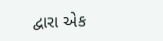દ્વારા એક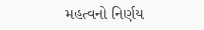મહત્વનો નિર્ણય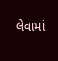લેવામાં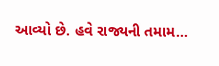આવ્યો છે. હવે રાજ્યની તમામ...